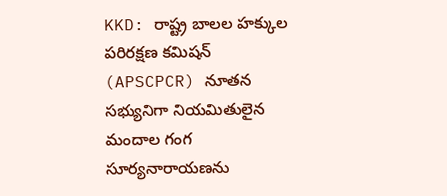KKD: రాష్ట్ర బాలల హక్కుల పరిరక్షణ కమిషన్ (APSCPCR) నూతన సభ్యునిగా నియమితులైన మందాల గంగ సూర్యనారాయణను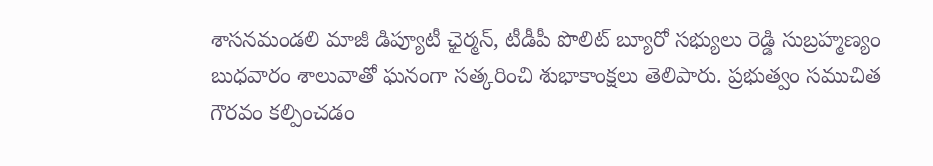శాసనమండలి మాజీ డిప్యూటీ ఛైర్మన్, టీడీపీ పొలిట్ బ్యూరో సభ్యులు రెడ్డి సుబ్రహ్మణ్యం బుధవారం శాలువాతో ఘనంగా సత్కరించి శుభాకాంక్షలు తెలిపారు. ప్రభుత్వం సముచిత గౌరవం కల్పించడం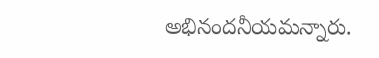అభినందనీయమన్నారు.